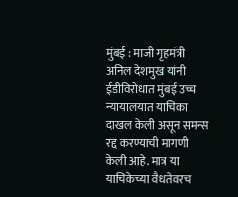मुंबई : माजी गृहमंत्री अनिल देशमुख यांनी ईडीविरोधात मुंबई उच्च न्यायालयात याचिका दाखल केली असून समन्स रद्द करण्याची मागणी केली आहे. मात्र या याचिकेच्या वैधतेवरच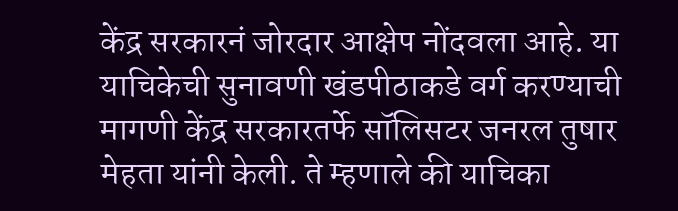केंद्र सरकारनं जोरदार आक्षेप नोंदवला आहे. या याचिकेची सुनावणी खंडपीठाकडे वर्ग करण्याची मागणी केंद्र सरकारतर्फे सॉलिसटर जनरल तुषार मेहता यांनी केली. ते म्हणाले की याचिका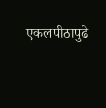एकलपीठापुढे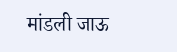मांडली जाऊ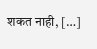शकत नाही, […]